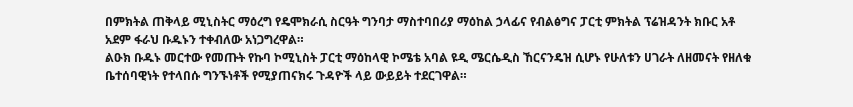በምክትል ጠቅላይ ሚኒስትር ማዕረግ የዴሞክራሲ ስርዓት ግንባታ ማስተባበሪያ ማዕከል ኃላፊና የብልፅግና ፓርቲ ምክትል ፕሬዝዳንት ክቡር አቶ አደም ፋራህ ቡዱኑን ተቀብለው አነጋግረዋል።
ልዑክ ቡዱኑ መርተው የመጡት የኩባ ኮሚኒስት ፓርቲ ማዕከላዊ ኮሜቴ አባል ዩዲ ሜርሴዲስ ኸርናንዴዝ ሲሆኑ የሁለቱን ሀገራት ለዘመናት የዘለቁ ቤተሰባዊነት የተላበሱ ግንኙነቶች የሚያጠናክሩ ጉዳዮች ላይ ውይይት ተደርገዋል።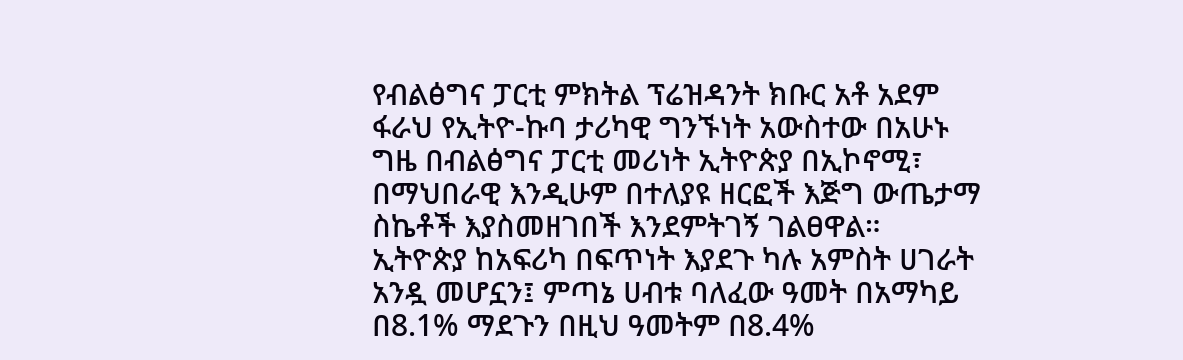የብልፅግና ፓርቲ ምክትል ፕሬዝዳንት ክቡር አቶ አደም ፋራህ የኢትዮ-ኩባ ታሪካዊ ግንኙነት አውስተው በአሁኑ ግዜ በብልፅግና ፓርቲ መሪነት ኢትዮጵያ በኢኮኖሚ፣ በማህበራዊ እንዲሁም በተለያዩ ዘርፎች እጅግ ውጤታማ ስኬቶች እያስመዘገበች እንደምትገኝ ገልፀዋል።
ኢትዮጵያ ከአፍሪካ በፍጥነት እያደጉ ካሉ አምስት ሀገራት አንዷ መሆኗን፤ ምጣኔ ሀብቱ ባለፈው ዓመት በአማካይ በ8.1% ማደጉን በዚህ ዓመትም በ8.4%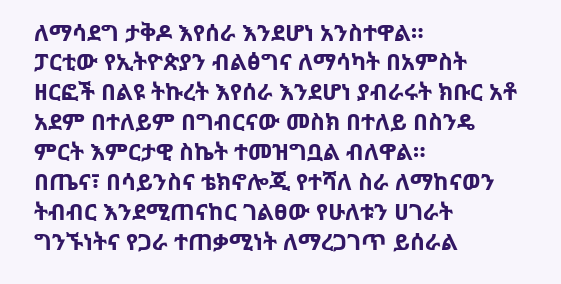ለማሳደግ ታቅዶ እየሰራ እንደሆነ አንስተዋል።
ፓርቲው የኢትዮጵያን ብልፅግና ለማሳካት በአምስት ዘርፎች በልዩ ትኩረት እየሰራ እንደሆነ ያብራሩት ክቡር አቶ አደም በተለይም በግብርናው መስክ በተለይ በስንዴ ምርት እምርታዊ ስኬት ተመዝግቧል ብለዋል።
በጤና፣ በሳይንስና ቴክኖሎጂ የተሻለ ስራ ለማከናወን ትብብር እንደሚጠናከር ገልፀው የሁለቱን ሀገራት ግንኙነትና የጋራ ተጠቃሚነት ለማረጋገጥ ይሰራል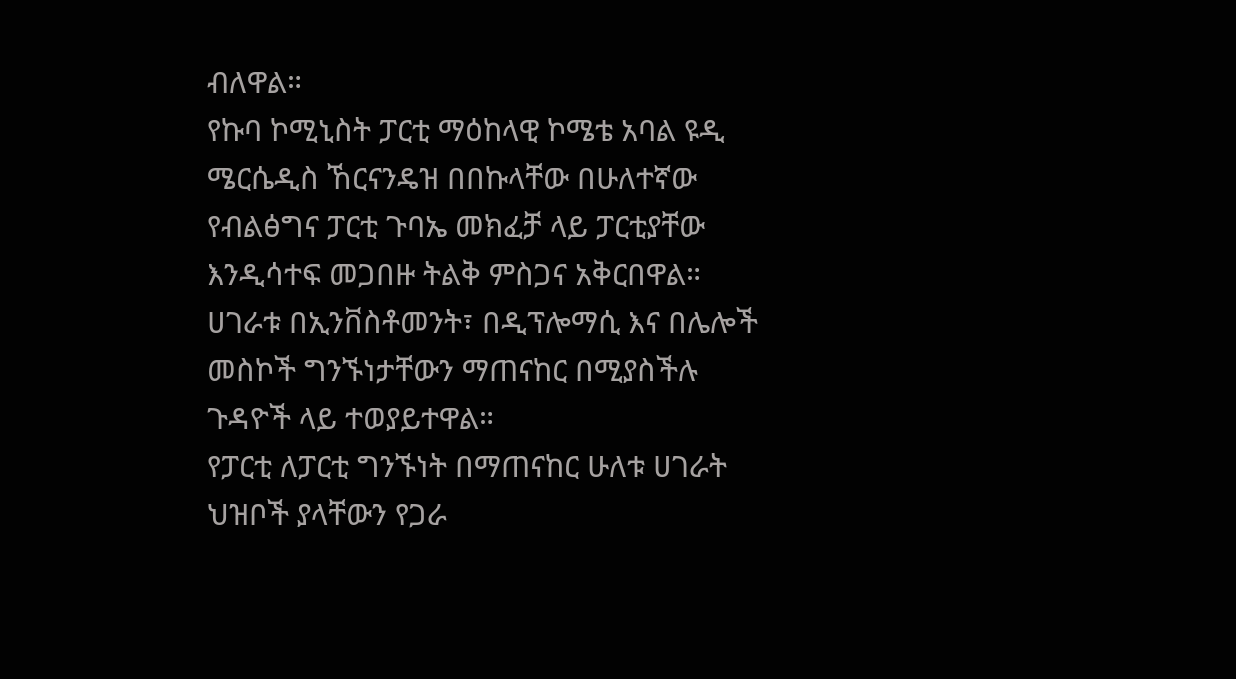ብለዋል።
የኩባ ኮሚኒስት ፓርቲ ማዕከላዊ ኮሜቴ አባል ዩዲ ሜርሴዲስ ኸርናንዴዝ በበኩላቸው በሁለተኛው የብልፅግና ፓርቲ ጉባኤ መክፈቻ ላይ ፓርቲያቸው እንዲሳተፍ መጋበዙ ትልቅ ምስጋና አቅርበዋል።
ሀገራቱ በኢንቨስቶመንት፣ በዲፕሎማሲ እና በሌሎች መስኮች ግንኙነታቸውን ማጠናከር በሚያስችሉ ጉዳዮች ላይ ተወያይተዋል።
የፓርቲ ለፓርቲ ግንኙነት በማጠናከር ሁለቱ ሀገራት ህዝቦች ያላቸውን የጋራ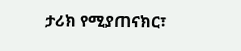ታሪክ የሚያጠናክር፣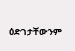ዕድገታቸውንም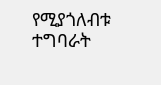የሚያጎለብቱ ተግባራት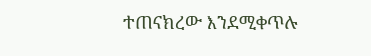ተጠናክረው እንደሚቀጥሉ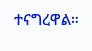ተናግረዋል።